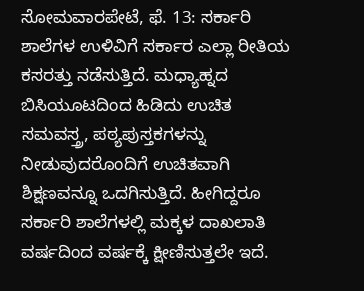ಸೋಮವಾರಪೇಟೆ, ಫೆ. 13: ಸರ್ಕಾರಿ ಶಾಲೆಗಳ ಉಳಿವಿಗೆ ಸರ್ಕಾರ ಎಲ್ಲಾ ರೀತಿಯ ಕಸರತ್ತು ನಡೆಸುತ್ತಿದೆ. ಮಧ್ಯಾಹ್ನದ ಬಿಸಿಯೂಟದಿಂದ ಹಿಡಿದು ಉಚಿತ ಸಮವಸ್ತ್ರ, ಪಠ್ಯಪುಸ್ತಕಗಳನ್ನು ನೀಡುವುದರೊಂದಿಗೆ ಉಚಿತವಾಗಿ ಶಿಕ್ಷಣವನ್ನೂ ಒದಗಿಸುತ್ತಿದೆ. ಹೀಗಿದ್ದರೂ ಸರ್ಕಾರಿ ಶಾಲೆಗಳಲ್ಲಿ ಮಕ್ಕಳ ದಾಖಲಾತಿ ವರ್ಷದಿಂದ ವರ್ಷಕ್ಕೆ ಕ್ಷೀಣಿಸುತ್ತಲೇ ಇದೆ.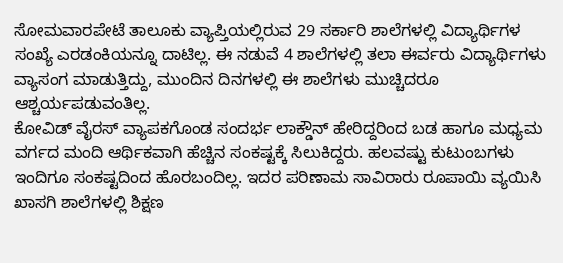ಸೋಮವಾರಪೇಟೆ ತಾಲೂಕು ವ್ಯಾಪ್ತಿಯಲ್ಲಿರುವ 29 ಸರ್ಕಾರಿ ಶಾಲೆಗಳಲ್ಲಿ ವಿದ್ಯಾರ್ಥಿಗಳ ಸಂಖ್ಯೆ ಎರಡಂಕಿಯನ್ನೂ ದಾಟಿಲ್ಲ. ಈ ನಡುವೆ 4 ಶಾಲೆಗಳಲ್ಲಿ ತಲಾ ಈರ್ವರು ವಿದ್ಯಾರ್ಥಿಗಳು ವ್ಯಾಸಂಗ ಮಾಡುತ್ತಿದ್ದು, ಮುಂದಿನ ದಿನಗಳಲ್ಲಿ ಈ ಶಾಲೆಗಳು ಮುಚ್ಚಿದರೂ ಆಶ್ಚರ್ಯಪಡುವಂತಿಲ್ಲ.
ಕೋವಿಡ್ ವೈರಸ್ ವ್ಯಾಪಕಗೊಂಡ ಸಂದರ್ಭ ಲಾಕ್ಡೌನ್ ಹೇರಿದ್ದರಿಂದ ಬಡ ಹಾಗೂ ಮಧ್ಯಮ ವರ್ಗದ ಮಂದಿ ಆರ್ಥಿಕವಾಗಿ ಹೆಚ್ಚಿನ ಸಂಕಷ್ಟಕ್ಕೆ ಸಿಲುಕಿದ್ದರು. ಹಲವಷ್ಟು ಕುಟುಂಬಗಳು ಇಂದಿಗೂ ಸಂಕಷ್ಟದಿಂದ ಹೊರಬಂದಿಲ್ಲ. ಇದರ ಪರಿಣಾಮ ಸಾವಿರಾರು ರೂಪಾಯಿ ವ್ಯಯಿಸಿ ಖಾಸಗಿ ಶಾಲೆಗಳಲ್ಲಿ ಶಿಕ್ಷಣ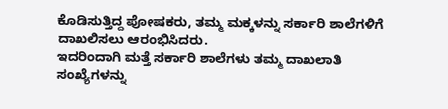ಕೊಡಿಸುತ್ತಿದ್ದ ಪೋಷಕರು, ತಮ್ಮ ಮಕ್ಕಳನ್ನು ಸರ್ಕಾರಿ ಶಾಲೆಗಳಿಗೆ ದಾಖಲಿಸಲು ಆರಂಭಿಸಿದರು.
ಇದರಿಂದಾಗಿ ಮತ್ತೆ ಸರ್ಕಾರಿ ಶಾಲೆಗಳು ತಮ್ಮ ದಾಖಲಾತಿ ಸಂಖ್ಯೆಗಳನ್ನು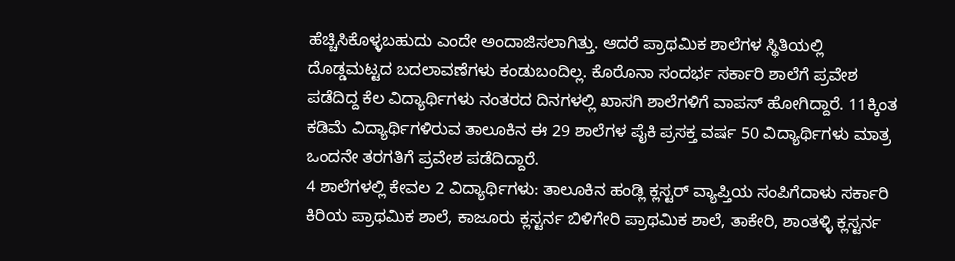ಹೆಚ್ಚಿಸಿಕೊಳ್ಳಬಹುದು ಎಂದೇ ಅಂದಾಜಿಸಲಾಗಿತ್ತು. ಆದರೆ ಪ್ರಾಥಮಿಕ ಶಾಲೆಗಳ ಸ್ಥಿತಿಯಲ್ಲಿ ದೊಡ್ಡಮಟ್ಟದ ಬದಲಾವಣೆಗಳು ಕಂಡುಬಂದಿಲ್ಲ. ಕೊರೊನಾ ಸಂದರ್ಭ ಸರ್ಕಾರಿ ಶಾಲೆಗೆ ಪ್ರವೇಶ ಪಡೆದಿದ್ದ ಕೆಲ ವಿದ್ಯಾರ್ಥಿಗಳು ನಂತರದ ದಿನಗಳಲ್ಲಿ ಖಾಸಗಿ ಶಾಲೆಗಳಿಗೆ ವಾಪಸ್ ಹೋಗಿದ್ದಾರೆ. 11ಕ್ಕಿಂತ ಕಡಿಮೆ ವಿದ್ಯಾರ್ಥಿಗಳಿರುವ ತಾಲೂಕಿನ ಈ 29 ಶಾಲೆಗಳ ಪೈಕಿ ಪ್ರಸಕ್ತ ವರ್ಷ 50 ವಿದ್ಯಾರ್ಥಿಗಳು ಮಾತ್ರ ಒಂದನೇ ತರಗತಿಗೆ ಪ್ರವೇಶ ಪಡೆದಿದ್ದಾರೆ.
4 ಶಾಲೆಗಳಲ್ಲಿ ಕೇವಲ 2 ವಿದ್ಯಾರ್ಥಿಗಳು: ತಾಲೂಕಿನ ಹಂಡ್ಲಿ ಕ್ಲಸ್ಟರ್ ವ್ಯಾಪ್ತಿಯ ಸಂಪಿಗೆದಾಳು ಸರ್ಕಾರಿ ಕಿರಿಯ ಪ್ರಾಥಮಿಕ ಶಾಲೆ, ಕಾಜೂರು ಕ್ಲಸ್ಟರ್ನ ಬಿಳಿಗೇರಿ ಪ್ರಾಥಮಿಕ ಶಾಲೆ, ತಾಕೇರಿ, ಶಾಂತಳ್ಳಿ ಕ್ಲಸ್ಟರ್ನ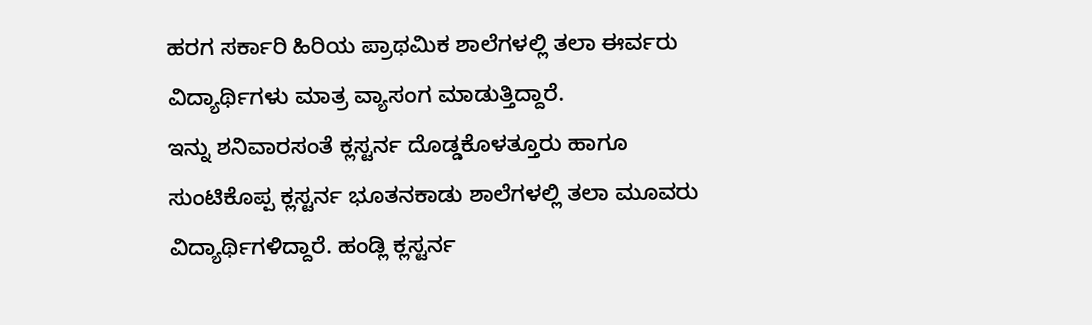ಹರಗ ಸರ್ಕಾರಿ ಹಿರಿಯ ಪ್ರಾಥಮಿಕ ಶಾಲೆಗಳಲ್ಲಿ ತಲಾ ಈರ್ವರು ವಿದ್ಯಾರ್ಥಿಗಳು ಮಾತ್ರ ವ್ಯಾಸಂಗ ಮಾಡುತ್ತಿದ್ದಾರೆ.
ಇನ್ನು ಶನಿವಾರಸಂತೆ ಕ್ಲಸ್ಟರ್ನ ದೊಡ್ಡಕೊಳತ್ತೂರು ಹಾಗೂ ಸುಂಟಿಕೊಪ್ಪ ಕ್ಲಸ್ಟರ್ನ ಭೂತನಕಾಡು ಶಾಲೆಗಳಲ್ಲಿ ತಲಾ ಮೂವರು ವಿದ್ಯಾರ್ಥಿಗಳಿದ್ದಾರೆ. ಹಂಡ್ಲಿ ಕ್ಲಸ್ಟರ್ನ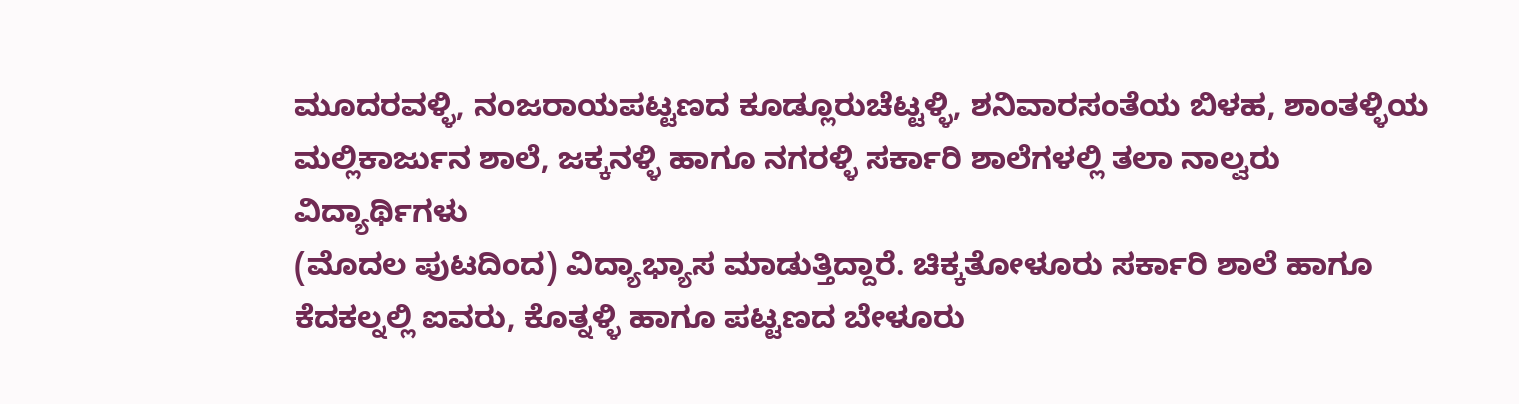ಮೂದರವಳ್ಳಿ, ನಂಜರಾಯಪಟ್ಟಣದ ಕೂಡ್ಲೂರುಚೆಟ್ಟಳ್ಳಿ, ಶನಿವಾರಸಂತೆಯ ಬಿಳಹ, ಶಾಂತಳ್ಳಿಯ ಮಲ್ಲಿಕಾರ್ಜುನ ಶಾಲೆ, ಜಕ್ಕನಳ್ಳಿ ಹಾಗೂ ನಗರಳ್ಳಿ ಸರ್ಕಾರಿ ಶಾಲೆಗಳಲ್ಲಿ ತಲಾ ನಾಲ್ವರು ವಿದ್ಯಾರ್ಥಿಗಳು
(ಮೊದಲ ಪುಟದಿಂದ) ವಿದ್ಯಾಭ್ಯಾಸ ಮಾಡುತ್ತಿದ್ದಾರೆ. ಚಿಕ್ಕತೋಳೂರು ಸರ್ಕಾರಿ ಶಾಲೆ ಹಾಗೂ ಕೆದಕಲ್ನಲ್ಲಿ ಐವರು, ಕೊತ್ನಳ್ಳಿ ಹಾಗೂ ಪಟ್ಟಣದ ಬೇಳೂರು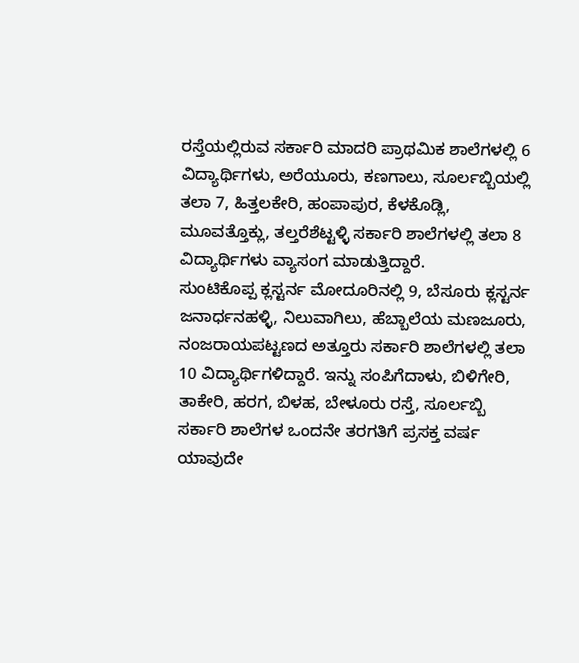ರಸ್ತೆಯಲ್ಲಿರುವ ಸರ್ಕಾರಿ ಮಾದರಿ ಪ್ರಾಥಮಿಕ ಶಾಲೆಗಳಲ್ಲಿ 6 ವಿದ್ಯಾರ್ಥಿಗಳು, ಅರೆಯೂರು, ಕಣಗಾಲು, ಸೂರ್ಲಬ್ಬಿಯಲ್ಲಿ ತಲಾ 7, ಹಿತ್ತಲಕೇರಿ, ಹಂಪಾಪುರ, ಕೆಳಕೊಡ್ಲಿ, ಮೂವತ್ತೊಕ್ಲು, ತಲ್ತರೆಶೆಟ್ಟಳ್ಳಿ ಸರ್ಕಾರಿ ಶಾಲೆಗಳಲ್ಲಿ ತಲಾ 8 ವಿದ್ಯಾರ್ಥಿಗಳು ವ್ಯಾಸಂಗ ಮಾಡುತ್ತಿದ್ದಾರೆ.
ಸುಂಟಿಕೊಪ್ಪ ಕ್ಲಸ್ಟರ್ನ ಮೋದೂರಿನಲ್ಲಿ 9, ಬೆಸೂರು ಕ್ಲಸ್ಟರ್ನ ಜನಾರ್ಧನಹಳ್ಳಿ, ನಿಲುವಾಗಿಲು, ಹೆಬ್ಬಾಲೆಯ ಮಣಜೂರು, ನಂಜರಾಯಪಟ್ಟಣದ ಅತ್ತೂರು ಸರ್ಕಾರಿ ಶಾಲೆಗಳಲ್ಲಿ ತಲಾ 10 ವಿದ್ಯಾರ್ಥಿಗಳಿದ್ದಾರೆ. ಇನ್ನು ಸಂಪಿಗೆದಾಳು, ಬಿಳಿಗೇರಿ, ತಾಕೇರಿ, ಹರಗ, ಬಿಳಹ, ಬೇಳೂರು ರಸ್ತೆ, ಸೂರ್ಲಬ್ಬಿ ಸರ್ಕಾರಿ ಶಾಲೆಗಳ ಒಂದನೇ ತರಗತಿಗೆ ಪ್ರಸಕ್ತ ವರ್ಷ ಯಾವುದೇ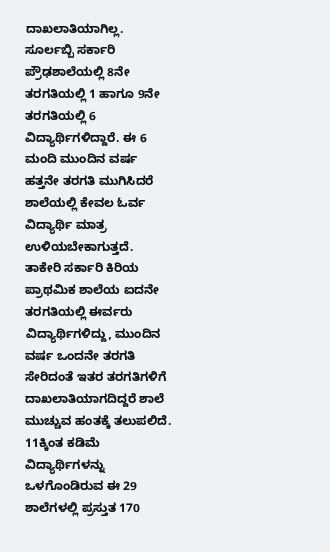ದಾಖಲಾತಿಯಾಗಿಲ್ಲ. ಸೂರ್ಲಬ್ಬಿ ಸರ್ಕಾರಿ ಪ್ರೌಢಶಾಲೆಯಲ್ಲಿ 8ನೇ ತರಗತಿಯಲ್ಲಿ 1 ಹಾಗೂ 9ನೇ ತರಗತಿಯಲ್ಲಿ 6 ವಿದ್ಯಾರ್ಥಿಗಳಿದ್ದಾರೆ. ಈ 6 ಮಂದಿ ಮುಂದಿನ ವರ್ಷ ಹತ್ತನೇ ತರಗತಿ ಮುಗಿಸಿದರೆ ಶಾಲೆಯಲ್ಲಿ ಕೇವಲ ಓರ್ವ ವಿದ್ಯಾರ್ಥಿ ಮಾತ್ರ ಉಳಿಯಬೇಕಾಗುತ್ತದೆ.
ತಾಕೇರಿ ಸರ್ಕಾರಿ ಕಿರಿಯ ಪ್ರಾಥಮಿಕ ಶಾಲೆಯ ಐದನೇ ತರಗತಿಯಲ್ಲಿ ಈರ್ವರು ವಿದ್ಯಾರ್ಥಿಗಳಿದ್ದು, ಮುಂದಿನ ವರ್ಷ ಒಂದನೇ ತರಗತಿ ಸೇರಿದಂತೆ ಇತರ ತರಗತಿಗಳಿಗೆ ದಾಖಲಾತಿಯಾಗದಿದ್ದರೆ ಶಾಲೆ ಮುಚ್ಚುವ ಹಂತಕ್ಕೆ ತಲುಪಲಿದೆ. 11ಕ್ಕಿಂತ ಕಡಿಮೆ ವಿದ್ಯಾರ್ಥಿಗಳನ್ನು ಒಳಗೊಂಡಿರುವ ಈ 29 ಶಾಲೆಗಳಲ್ಲಿ ಪ್ರಸ್ತುತ 170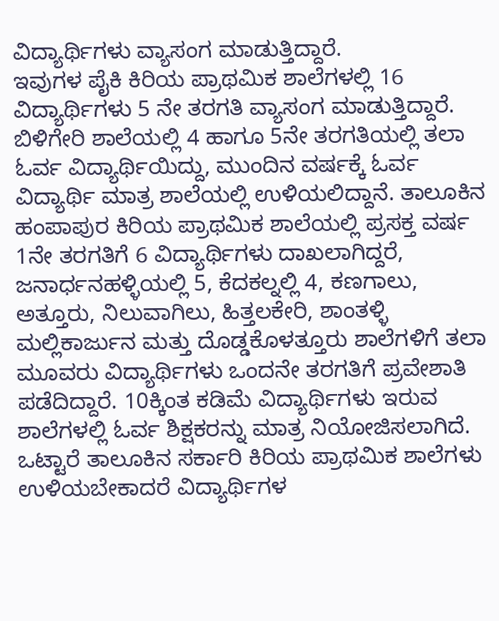ವಿದ್ಯಾರ್ಥಿಗಳು ವ್ಯಾಸಂಗ ಮಾಡುತ್ತಿದ್ದಾರೆ.
ಇವುಗಳ ಪೈಕಿ ಕಿರಿಯ ಪ್ರಾಥಮಿಕ ಶಾಲೆಗಳಲ್ಲಿ 16 ವಿದ್ಯಾರ್ಥಿಗಳು 5 ನೇ ತರಗತಿ ವ್ಯಾಸಂಗ ಮಾಡುತ್ತಿದ್ದಾರೆ. ಬಿಳಿಗೇರಿ ಶಾಲೆಯಲ್ಲಿ 4 ಹಾಗೂ 5ನೇ ತರಗತಿಯಲ್ಲಿ ತಲಾ ಓರ್ವ ವಿದ್ಯಾರ್ಥಿಯಿದ್ದು, ಮುಂದಿನ ವರ್ಷಕ್ಕೆ ಓರ್ವ ವಿದ್ಯಾರ್ಥಿ ಮಾತ್ರ ಶಾಲೆಯಲ್ಲಿ ಉಳಿಯಲಿದ್ದಾನೆ. ತಾಲೂಕಿನ ಹಂಪಾಪುರ ಕಿರಿಯ ಪ್ರಾಥಮಿಕ ಶಾಲೆಯಲ್ಲಿ ಪ್ರಸಕ್ತ ವರ್ಷ 1ನೇ ತರಗತಿಗೆ 6 ವಿದ್ಯಾರ್ಥಿಗಳು ದಾಖಲಾಗಿದ್ದರೆ, ಜನಾರ್ಧನಹಳ್ಳಿಯಲ್ಲಿ 5, ಕೆದಕಲ್ನಲ್ಲಿ 4, ಕಣಗಾಲು, ಅತ್ತೂರು, ನಿಲುವಾಗಿಲು, ಹಿತ್ತಲಕೇರಿ, ಶಾಂತಳ್ಳಿ ಮಲ್ಲಿಕಾರ್ಜುನ ಮತ್ತು ದೊಡ್ಡಕೊಳತ್ತೂರು ಶಾಲೆಗಳಿಗೆ ತಲಾ ಮೂವರು ವಿದ್ಯಾರ್ಥಿಗಳು ಒಂದನೇ ತರಗತಿಗೆ ಪ್ರವೇಶಾತಿ ಪಡೆದಿದ್ದಾರೆ. 10ಕ್ಕಿಂತ ಕಡಿಮೆ ವಿದ್ಯಾರ್ಥಿಗಳು ಇರುವ ಶಾಲೆಗಳಲ್ಲಿ ಓರ್ವ ಶಿಕ್ಷಕರನ್ನು ಮಾತ್ರ ನಿಯೋಜಿಸಲಾಗಿದೆ.
ಒಟ್ಟಾರೆ ತಾಲೂಕಿನ ಸರ್ಕಾರಿ ಕಿರಿಯ ಪ್ರಾಥಮಿಕ ಶಾಲೆಗಳು ಉಳಿಯಬೇಕಾದರೆ ವಿದ್ಯಾರ್ಥಿಗಳ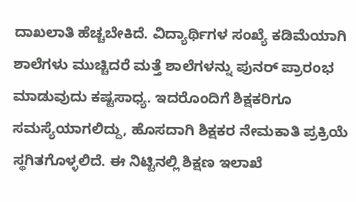ದಾಖಲಾತಿ ಹೆಚ್ಚಬೇಕಿದೆ. ವಿದ್ಯಾರ್ಥಿಗಳ ಸಂಖ್ಯೆ ಕಡಿಮೆಯಾಗಿ ಶಾಲೆಗಳು ಮುಚ್ಚಿದರೆ ಮತ್ತೆ ಶಾಲೆಗಳನ್ನು ಪುನರ್ ಪ್ರಾರಂಭ ಮಾಡುವುದು ಕಷ್ಟಸಾಧ್ಯ. ಇದರೊಂದಿಗೆ ಶಿಕ್ಷಕರಿಗೂ ಸಮಸ್ಯೆಯಾಗಲಿದ್ದು, ಹೊಸದಾಗಿ ಶಿಕ್ಷಕರ ನೇಮಕಾತಿ ಪ್ರಕ್ರಿಯೆ ಸ್ಥಗಿತಗೊಳ್ಳಲಿದೆ. ಈ ನಿಟ್ಟಿನಲ್ಲಿ ಶಿಕ್ಷಣ ಇಲಾಖೆ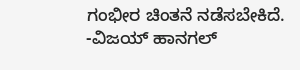ಗಂಭೀರ ಚಿಂತನೆ ನಡೆಸಬೇಕಿದೆ.
-ವಿಜಯ್ ಹಾನಗಲ್